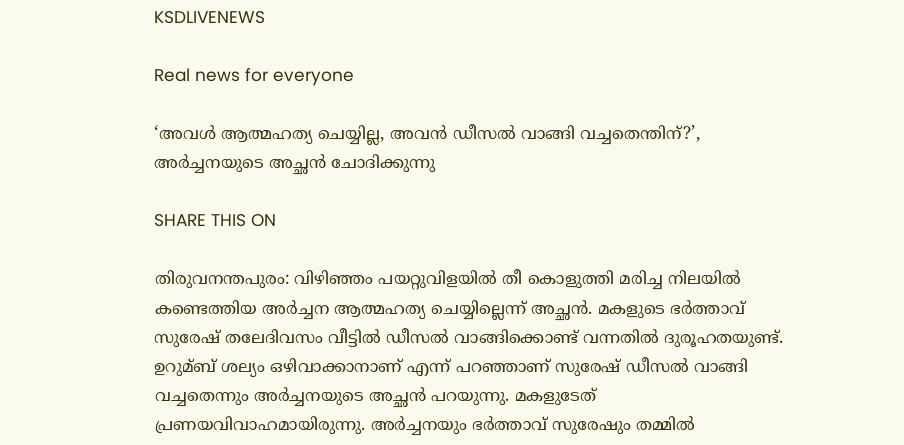KSDLIVENEWS

Real news for everyone

‘അവള്‍ ആത്മഹത്യ ചെയ്യില്ല, അവന്‍ ഡീസല്‍ വാങ്ങി വച്ചതെന്തിന്?’, അര്‍ച്ചനയുടെ അച്ഛന്‍ ചോദിക്കുന്നു

SHARE THIS ON

തിരുവനന്തപുരം: വിഴിഞ്ഞം പയറ്റുവിളയില്‍ തീ കൊളുത്തി മരിച്ച നിലയില്‍ കണ്ടെത്തിയ അര്‍ച്ചന ആത്മഹത്യ ചെയ്യില്ലെന്ന് അച്ഛന്‍. മകളുടെ ഭര്‍ത്താവ് സുരേഷ് തലേദിവസം വീട്ടില്‍ ഡീസല്‍ വാങ്ങിക്കൊണ്ട് വന്നതില്‍ ദുരൂഹതയുണ്ട്. ഉറുമ്ബ് ശല്യം ഒഴിവാക്കാനാണ് എന്ന് പറഞ്ഞാണ് സുരേഷ് ഡീസല്‍ വാങ്ങി വച്ചതെന്നും അ‍ര്‍ച്ചനയുടെ അച്ഛന്‍ പറയുന്നു. മകളുടേത് പ്രണയവിവാഹമായിരുന്നു. അര്‍ച്ചനയും ഭര്‍ത്താവ് സുരേഷും തമ്മില്‍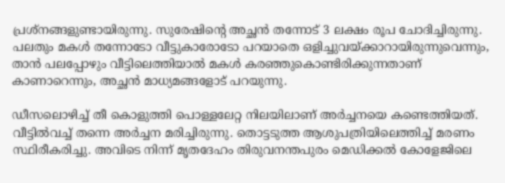പ്രശ്നങ്ങളുണ്ടായിരുന്നു. സുരേഷിന്‍റെ അച്ഛന്‍ തന്നോട് 3 ലക്ഷം രൂപ ചോദിച്ചിരുന്നു. പലതും മകള്‍ തന്നോടോ വീട്ടുകാരോടോ പറയാതെ ഒളിച്ചുവയ്ക്കാറായിരുന്നുവെന്നും, താന്‍ പലപ്പോഴും വീട്ടിലെത്തിയാല്‍ മകള്‍ കരഞ്ഞുകൊണ്ടിരിക്കുന്നതാണ് കാണാറെന്നും, അച്ഛന്‍ മാധ്യമങ്ങളോട് പറയുന്നു.

ഡീസലൊഴിച്ച്‌ തീ കൊളുത്തി പൊള്ളലേറ്റ നിലയിലാണ് അര്‍ച്ചനയെ കണ്ടെത്തിയത്. വീട്ടില്‍വച്ച്‌ തന്നെ അര്‍ച്ചന മരിച്ചിരുന്നു. തൊട്ടടുത്ത ആശുപത്രിയിലെത്തിച്ച്‌ മരണം സ്ഥിരീകരിച്ചു. അവിടെ നിന്ന് മൃതദേഹം തിരുവനന്തപുരം മെഡിക്കല്‍ കോളേജിലെ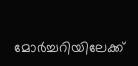മോര്‍ച്ചറിയിലേക്ക്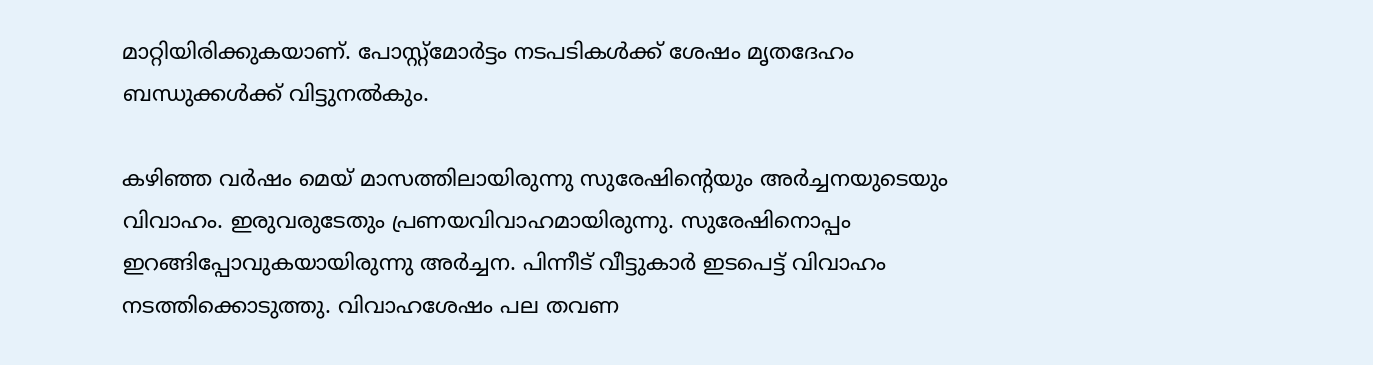മാറ്റിയിരിക്കുകയാണ്. പോസ്റ്റ്‍മോര്‍ട്ടം നടപടികള്‍ക്ക് ശേഷം മൃതദേഹം ബന്ധുക്കള്‍ക്ക് വിട്ടുനല്‍കും.

കഴിഞ്ഞ വര്‍ഷം മെയ് മാസത്തിലായിരുന്നു സുരേഷിന്‍റെയും അര്‍ച്ചനയുടെയും വിവാഹം. ഇരുവരുടേതും പ്രണയവിവാഹമായിരുന്നു. സുരേഷിനൊപ്പം ഇറങ്ങിപ്പോവുകയായിരുന്നു അര്‍ച്ചന. പിന്നീട് വീട്ടുകാര്‍ ഇടപെട്ട് വിവാഹം നടത്തിക്കൊടുത്തു. വിവാഹശേഷം പല തവണ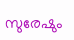സുരേഷും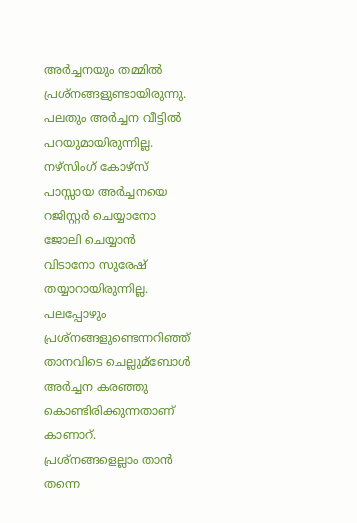അര്‍ച്ചനയും തമ്മില്‍ പ്രശ്നങ്ങളുണ്ടായിരുന്നു. പലതും അര്‍ച്ചന വീട്ടില്‍ പറയുമായിരുന്നില്ല. നഴ്സിംഗ് കോഴ്സ് പാസ്സായ അര്‍ച്ചനയെ റജിസ്റ്റര്‍ ചെയ്യാനോ ജോലി ചെയ്യാന്‍ വിടാനോ സുരേഷ് തയ്യാറായിരുന്നില്ല. പലപ്പോഴും പ്രശ്നങ്ങളുണ്ടെന്നറിഞ്ഞ് താനവിടെ ചെല്ലുമ്ബോള്‍ അര്‍ച്ചന കരഞ്ഞു കൊണ്ടിരിക്കുന്നതാണ് കാണാറ്. പ്രശ്നങ്ങളെല്ലാം താന്‍ തന്നെ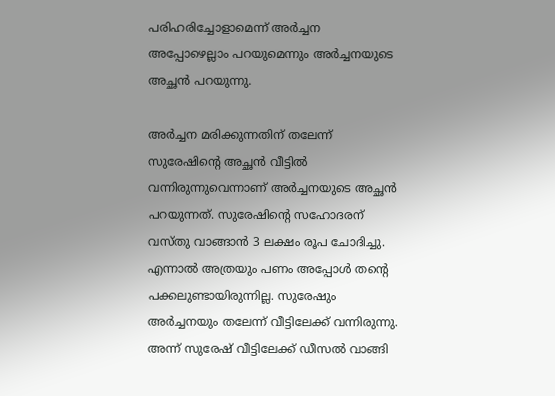പരിഹരിച്ചോളാമെന്ന് അര്‍ച്ചന അപ്പോഴെല്ലാം പറയുമെന്നും അര്‍ച്ചനയുടെ അച്ഛന്‍ പറയുന്നു.

അര്‍ച്ചന മരിക്കുന്നതിന് തലേന്ന് സുരേഷിന്‍റെ അച്ഛന്‍ വീട്ടില്‍ വന്നിരുന്നുവെന്നാണ് അര്‍ച്ചനയുടെ അച്ഛന്‍ പറയുന്നത്. സുരേഷിന്‍റെ സഹോദരന് വസ്തു വാങ്ങാന്‍ 3 ലക്ഷം രൂപ ചോദിച്ചു. എന്നാല്‍ അത്രയും പണം അപ്പോള്‍ തന്‍റെ പക്കലുണ്ടായിരുന്നില്ല. സുരേഷും അര്‍ച്ചനയും തലേന്ന് വീട്ടിലേക്ക് വന്നിരുന്നു. അന്ന് സുരേഷ് വീട്ടിലേക്ക് ഡീസല്‍ വാങ്ങി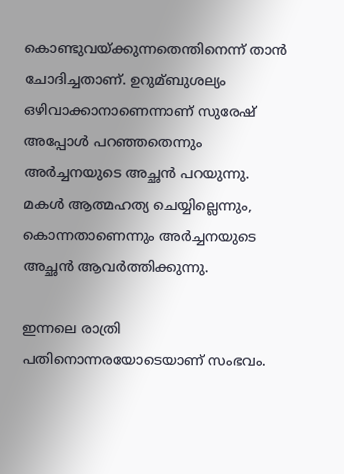കൊണ്ടുവയ്ക്കുന്നതെന്തിനെന്ന് താന്‍ ചോദിച്ചതാണ്. ഉറുമ്ബുശല്യം ഒഴിവാക്കാനാണെന്നാണ് സുരേഷ് അപ്പോള്‍ പറഞ്ഞതെന്നും അര്‍ച്ചനയുടെ അച്ഛന്‍ പറയുന്നു. മകള്‍ ആത്മഹത്യ ചെയ്യില്ലെന്നും, കൊന്നതാണെന്നും അര്‍ച്ചനയുടെ അച്ഛന്‍ ആവര്‍ത്തിക്കുന്നു.

ഇന്നലെ രാത്രി പതിനൊന്നരയോടെയാണ് സംഭവം.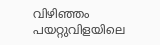വിഴിഞ്ഞം പയറ്റുവിളയിലെ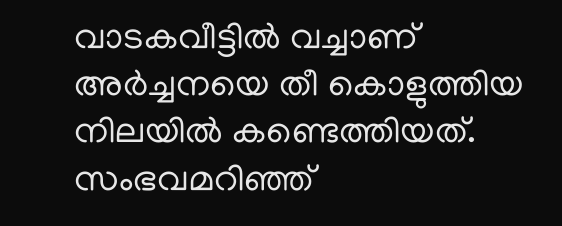വാടകവീട്ടില്‍ വച്ചാണ് അര്‍ച്ചനയെ തീ കൊളുത്തിയ നിലയില്‍ കണ്ടെത്തിയത്. സംഭവമറിഞ്ഞ്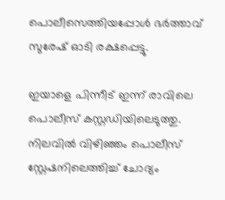പൊലീസെത്തിയപ്പോള്‍ ഭര്‍ത്താവ് സുരേഷ് ഓടി രക്ഷപ്പെട്ടു.

ഇയാളെ പിന്നീട് ഇന്ന് രാവിലെ പൊലീസ് കസ്റ്റഡിയിലെടുത്തു. നിലവില്‍ വിഴിഞ്ഞം പൊലീസ് സ്റ്റേഷനിലെത്തിച്ച്‌ ചോദ്യം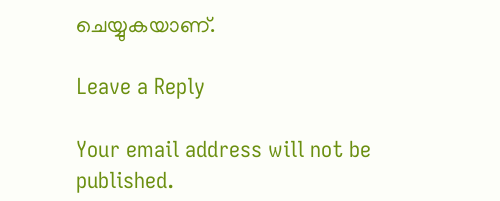ചെയ്യുകയാണ്.

Leave a Reply

Your email address will not be published.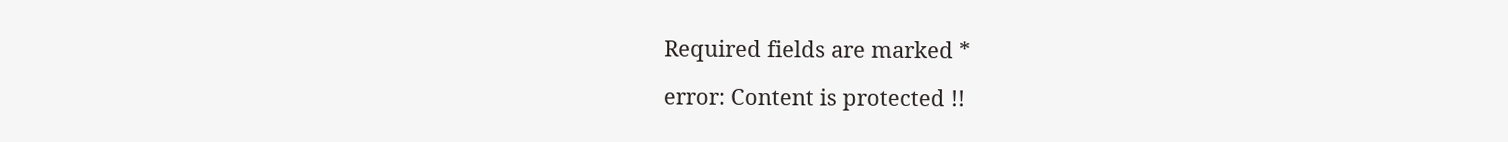Required fields are marked *

error: Content is protected !!